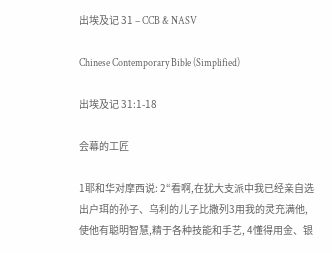出埃及记 31 – CCB & NASV

Chinese Contemporary Bible (Simplified)

出埃及记 31:1-18

会幕的工匠

1耶和华对摩西说: 2“看啊,在犹大支派中我已经亲自选出户珥的孙子、乌利的儿子比撒列3用我的灵充满他,使他有聪明智慧,精于各种技能和手艺, 4懂得用金、银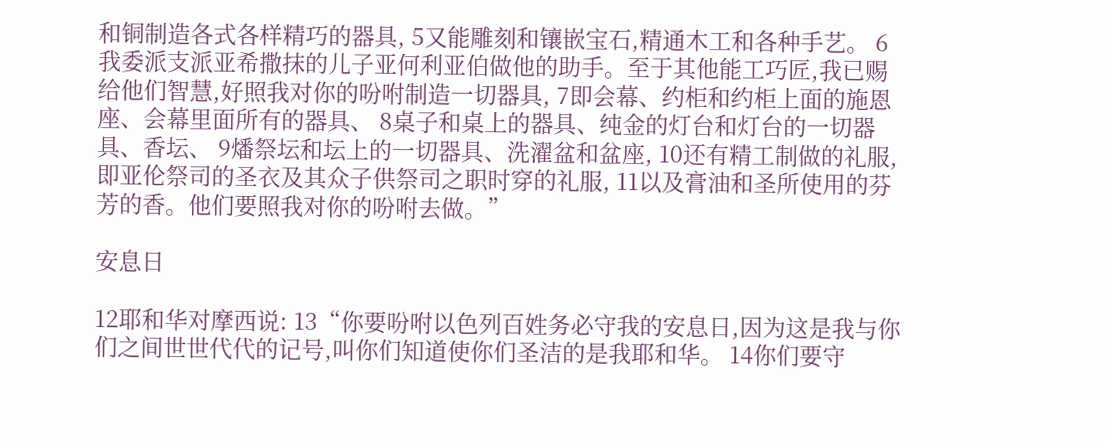和铜制造各式各样精巧的器具, 5又能雕刻和镶嵌宝石,精通木工和各种手艺。 6我委派支派亚希撒抹的儿子亚何利亚伯做他的助手。至于其他能工巧匠,我已赐给他们智慧,好照我对你的吩咐制造一切器具, 7即会幕、约柜和约柜上面的施恩座、会幕里面所有的器具、 8桌子和桌上的器具、纯金的灯台和灯台的一切器具、香坛、 9燔祭坛和坛上的一切器具、洗濯盆和盆座, 10还有精工制做的礼服,即亚伦祭司的圣衣及其众子供祭司之职时穿的礼服, 11以及膏油和圣所使用的芬芳的香。他们要照我对你的吩咐去做。”

安息日

12耶和华对摩西说: 13“你要吩咐以色列百姓务必守我的安息日,因为这是我与你们之间世世代代的记号,叫你们知道使你们圣洁的是我耶和华。 14你们要守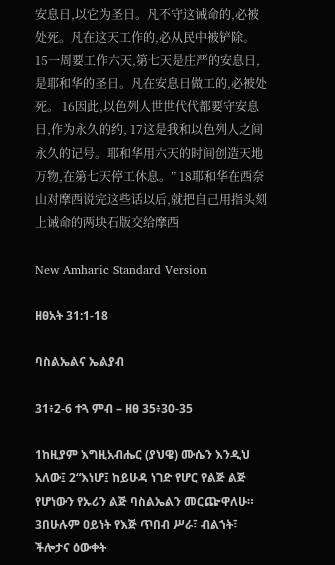安息日,以它为圣日。凡不守这诫命的,必被处死。凡在这天工作的,必从民中被铲除。 15一周要工作六天,第七天是庄严的安息日,是耶和华的圣日。凡在安息日做工的,必被处死。 16因此,以色列人世世代代都要守安息日,作为永久的约, 17这是我和以色列人之间永久的记号。耶和华用六天的时间创造天地万物,在第七天停工休息。” 18耶和华在西奈山对摩西说完这些话以后,就把自己用指头刻上诫命的两块石版交给摩西

New Amharic Standard Version

ዘፀአት 31:1-18

ባስልኤልና ኤልያብ

31፥2-6 ተጓ ምብ – ዘፀ 35፥30-35

1ከዚያም እግዚአብሔር (ያህዌ) ሙሴን እንዲህ አለው፤ 2“እነሆ፤ ከይሁዳ ነገድ የሆር የልጅ ልጅ የሆነውን የኡሪን ልጅ ባስልኤልን መርጬዋለሁ። 3በሁሉም ዐይነት የእጅ ጥበብ ሥራ፣ ብልኀት፣ ችሎታና ዕውቀት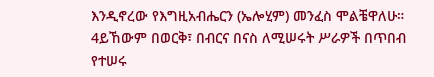እንዲኖረው የእግዚአብሔርን (ኤሎሂም) መንፈስ ሞልቼዋለሁ። 4ይኸውም በወርቅ፣ በብርና በናስ ለሚሠሩት ሥራዎች በጥበብ የተሠሩ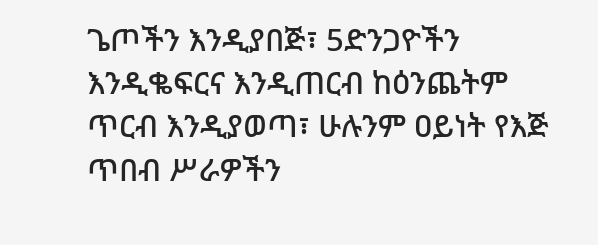ጌጦችን እንዲያበጅ፣ 5ድንጋዮችን እንዲቈፍርና እንዲጠርብ ከዕንጨትም ጥርብ እንዲያወጣ፣ ሁሉንም ዐይነት የእጅ ጥበብ ሥራዎችን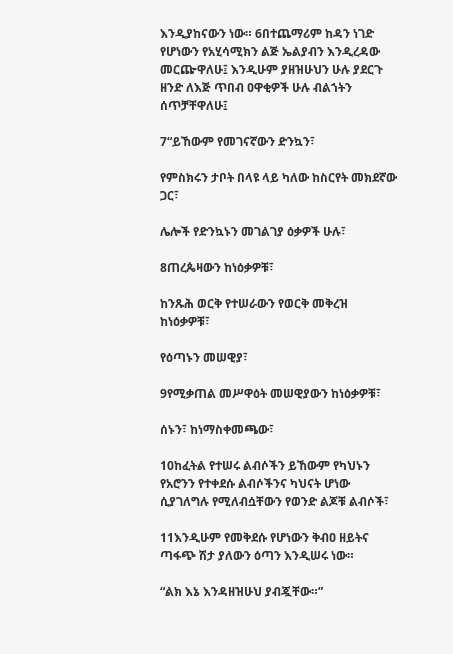እንዲያከናውን ነው። 6በተጨማሪም ከዳን ነገድ የሆነውን የአሂሳሚክን ልጅ ኤልያብን እንዲረዳው መርጬዋለሁ፤ እንዲሁም ያዘዝሁህን ሁሉ ያደርጉ ዘንድ ለእጅ ጥበብ ዐዋቂዎች ሁሉ ብልኀትን ሰጥቻቸዋለሁ፤

7“ይኸውም የመገናኛውን ድንኳን፣

የምስክሩን ታቦት በላዩ ላይ ካለው ከስርየት መክደኛው ጋር፣

ሌሎች የድንኳኑን መገልገያ ዕቃዎች ሁሉ፣

8ጠረጴዛውን ከነዕቃዎቹ፣

ከንጹሕ ወርቅ የተሠራውን የወርቅ መቅረዝ ከነዕቃዎቹ፣

የዕጣኑን መሠዊያ፣

9የሚቃጠል መሥዋዕት መሠዊያውን ከነዕቃዎቹ፣

ሰኑን፣ ከነማስቀመጫው፣

10ከፈትል የተሠሩ ልብሶችን ይኸውም የካህኑን የአሮንን የተቀደሱ ልብሶችንና ካህናት ሆነው ሲያገለግሉ የሚለብሷቸውን የወንድ ልጆቹ ልብሶች፣

11እንዲሁም የመቅደሱ የሆነውን ቅብዐ ዘይትና ጣፋጭ ሽታ ያለውን ዕጣን እንዲሠሩ ነው።

“ልክ እኔ እንዳዘዝሁህ ያብጇቸው።”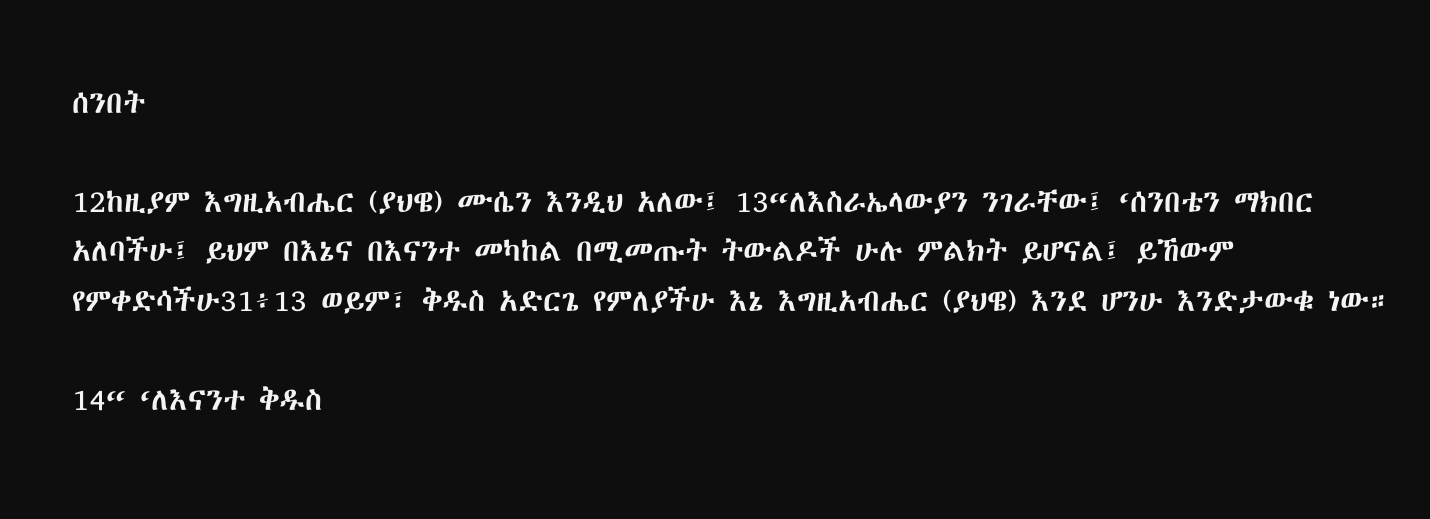ሰንበት

12ከዚያም እግዚአብሔር (ያህዌ) ሙሴን እንዲህ አለው፤ 13“ለእስራኤላውያን ንገራቸው፤ ‘ሰንበቴን ማክበር አለባችሁ፤ ይህም በእኔና በእናንተ መካከል በሚመጡት ትውልዶች ሁሉ ምልክት ይሆናል፤ ይኸውም የምቀድሳችሁ31፥13 ወይም፣ ቅዱስ አድርጌ የምለያችሁ እኔ እግዚአብሔር (ያህዌ) እንደ ሆንሁ እንድታውቁ ነው።

14“ ‘ለእናንተ ቅዱስ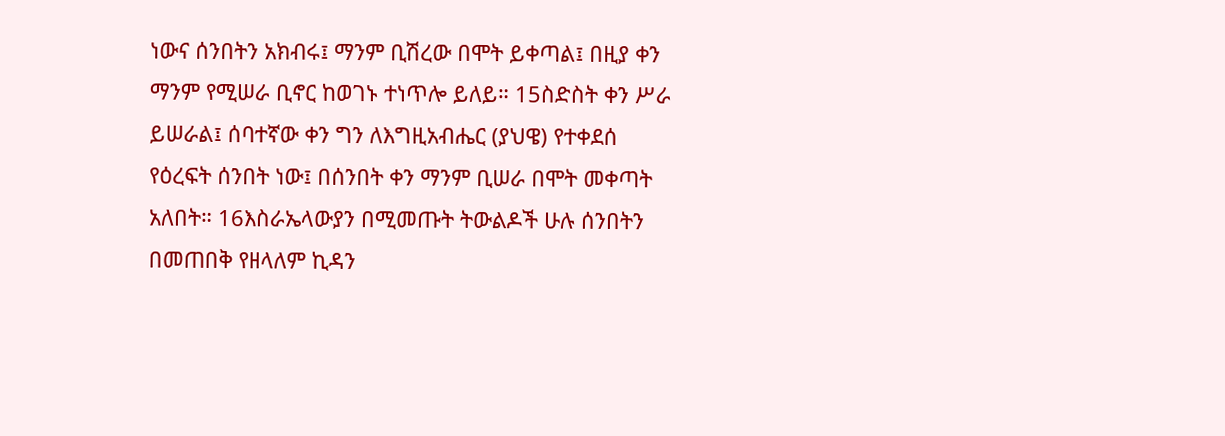ነውና ሰንበትን አክብሩ፤ ማንም ቢሽረው በሞት ይቀጣል፤ በዚያ ቀን ማንም የሚሠራ ቢኖር ከወገኑ ተነጥሎ ይለይ። 15ስድስት ቀን ሥራ ይሠራል፤ ሰባተኛው ቀን ግን ለእግዚአብሔር (ያህዌ) የተቀደሰ የዕረፍት ሰንበት ነው፤ በሰንበት ቀን ማንም ቢሠራ በሞት መቀጣት አለበት። 16እስራኤላውያን በሚመጡት ትውልዶች ሁሉ ሰንበትን በመጠበቅ የዘላለም ኪዳን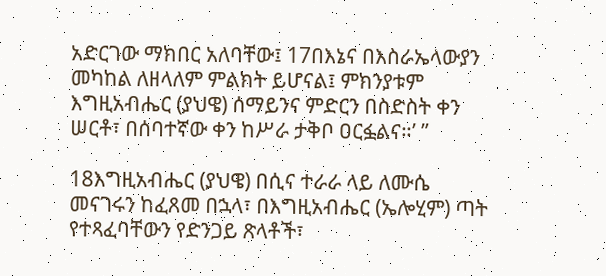አድርገው ማክበር አለባቸው፤ 17በእኔና በእስራኤላውያን መካከል ለዘላለም ምልክት ይሆናል፤ ምክንያቱም እግዚአብሔር (ያህዌ) ሰማይንና ምድርን በስድስት ቀን ሠርቶ፣ በሰባተኛው ቀን ከሥራ ታቅቦ ዐርፏልና።’ ”

18እግዚአብሔር (ያህዌ) በሲና ተራራ ላይ ለሙሴ መናገሩን ከፈጸመ በኋላ፣ በእግዚአብሔር (ኤሎሂም) ጣት የተጻፈባቸውን የድንጋይ ጽላቶች፣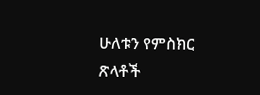ሁለቱን የምስክር ጽላቶች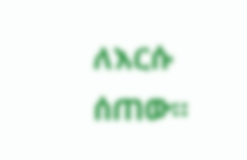ለእርሱ ሰጠው።